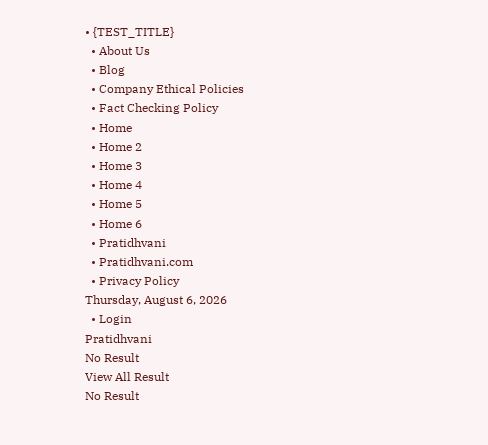• {TEST_TITLE}
  • About Us
  • Blog
  • Company Ethical Policies
  • Fact Checking Policy
  • Home
  • Home 2
  • Home 3
  • Home 4
  • Home 5
  • Home 6
  • Pratidhvani
  • Pratidhvani.com
  • Privacy Policy
Thursday, August 6, 2026
  • Login
Pratidhvani
No Result
View All Result
No Result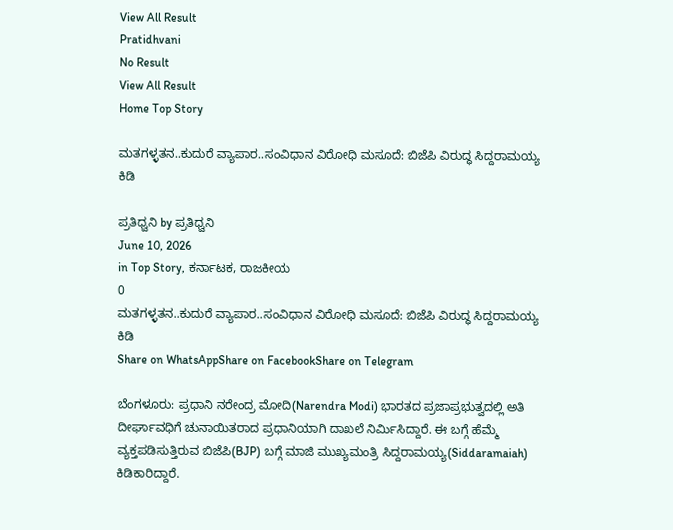View All Result
Pratidhvani
No Result
View All Result
Home Top Story

ಮತಗಳ್ಳತನ..ಕುದುರೆ ವ್ಯಾಪಾರ..ಸಂವಿಧಾನ ವಿರೋಧಿ ಮಸೂದೆ: ಬಿಜೆಪಿ ವಿರುದ್ಧ ಸಿದ್ದರಾಮಯ್ಯ ಕಿಡಿ

ಪ್ರತಿಧ್ವನಿ by ಪ್ರತಿಧ್ವನಿ
June 10, 2026
in Top Story, ಕರ್ನಾಟಕ, ರಾಜಕೀಯ
0
ಮತಗಳ್ಳತನ..ಕುದುರೆ ವ್ಯಾಪಾರ..ಸಂವಿಧಾನ ವಿರೋಧಿ ಮಸೂದೆ: ಬಿಜೆಪಿ ವಿರುದ್ಧ ಸಿದ್ದರಾಮಯ್ಯ ಕಿಡಿ
Share on WhatsAppShare on FacebookShare on Telegram

ಬೆಂಗಳೂರು: ಪ್ರಧಾನಿ ನರೇಂದ್ರ ಮೋದಿ(Narendra Modi) ಭಾರತದ ಪ್ರಜಾಪ್ರಭುತ್ವದಲ್ಲಿ ಅತಿ ದೀರ್ಘಾವಧಿಗೆ ಚುನಾಯಿತರಾದ ಪ್ರಧಾನಿಯಾಗಿ ದಾಖಲೆ ನಿರ್ಮಿಸಿದ್ದಾರೆ. ಈ ಬಗ್ಗೆ ಹೆಮ್ಮೆ ವ್ಯಕ್ತಪಡಿಸುತ್ತಿರುವ ಬಿಜೆಪಿ(BJP) ಬಗ್ಗೆ ಮಾಜಿ ಮುಖ್ಯಮಂತ್ರಿ ಸಿದ್ದರಾಮಯ್ಯ(Siddaramaiah) ಕಿಡಿಕಾರಿದ್ದಾರೆ.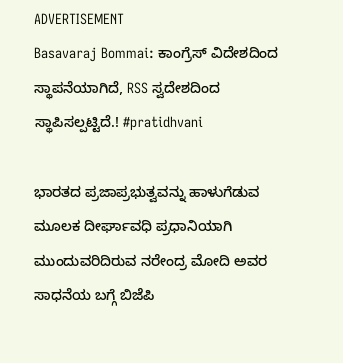ADVERTISEMENT
Basavaraj Bommai: ಕಾಂಗ್ರೆಸ್‌ ವಿದೇಶದಿಂದ ಸ್ಥಾಪನೆಯಾಗಿದೆ, RSS ಸ್ವದೇಶದಿಂದ ಸ್ಥಾಪಿಸಲ್ಪಟ್ಟಿದೆ.! #pratidhvani

ಭಾರತದ ಪ್ರಜಾಪ್ರಭುತ್ವವನ್ನು ಹಾಳುಗೆಡುವ ಮೂಲಕ ದೀರ್ಘಾವಧಿ ಪ್ರಧಾನಿಯಾಗಿ ಮುಂದುವರಿದಿರುವ ನರೇಂದ್ರ ಮೋದಿ ಅವರ ಸಾಧನೆಯ ಬಗ್ಗೆ ಬಿಜೆಪಿ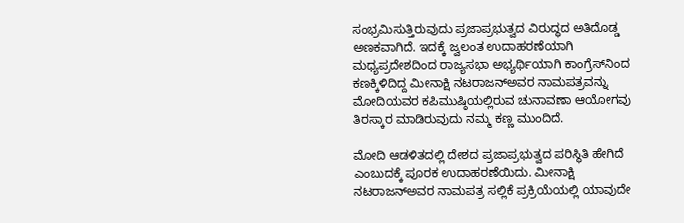ಸಂಭ್ರಮಿಸುತ್ತಿರುವುದು ಪ್ರಜಾಪ್ರಭುತ್ವದ ವಿರುದ್ಧದ ಅತಿದೊಡ್ಡ ಅಣಕವಾಗಿದೆ. ಇದಕ್ಕೆ ಜ್ವಲಂತ ಉದಾಹರಣೆಯಾಗಿ ಮಧ್ಯಪ್ರದೇಶದಿಂದ ರಾಜ್ಯಸಭಾ ಅಭ್ಯರ್ಥಿಯಾಗಿ ಕಾಂಗ್ರೆಸ್‌ನಿಂದ ಕಣಕ್ಕಿಳಿದಿದ್ದ ಮೀನಾಕ್ಷಿ ನಟರಾಜನ್‌ಅವರ ನಾಮಪತ್ರವನ್ನು ಮೋದಿಯವರ ಕಪಿಮುಷ್ಠಿಯಲ್ಲಿರುವ ಚುನಾವಣಾ ಆಯೋಗವು ತಿರಸ್ಕಾರ ಮಾಡಿರುವುದು ನಮ್ಮ ಕಣ್ಣ ಮುಂದಿದೆ.

ಮೋದಿ ಆಡಳಿತದಲ್ಲಿ ದೇಶದ ಪ್ರಜಾಪ್ರಭುತ್ವದ ಪರಿಸ್ಥಿತಿ ಹೇಗಿದೆ ಎಂಬುದಕ್ಕೆ ಪೂರಕ ಉದಾಹರಣೆಯಿದು. ಮೀನಾಕ್ಷಿ ನಟರಾಜನ್‌ಅವರ ನಾಮಪತ್ರ ಸಲ್ಲಿಕೆ ಪ್ರಕ್ರಿಯೆಯಲ್ಲಿ ಯಾವುದೇ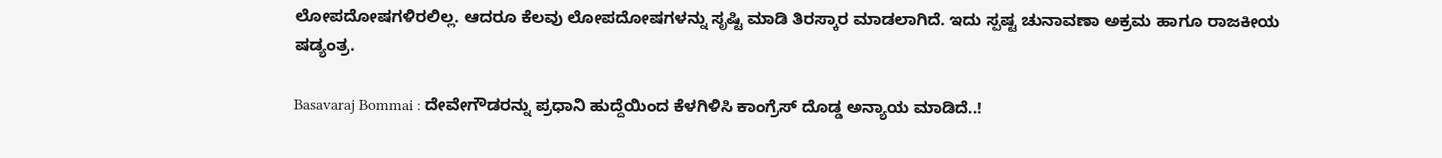ಲೋಪದೋಷಗಳಿರಲಿಲ್ಲ. ಆದರೂ ಕೆಲವು ಲೋಪದೋಷಗಳನ್ನು ಸೃಷ್ಟಿ ಮಾಡಿ ತಿರಸ್ಕಾರ ಮಾಡಲಾಗಿದೆ. ಇದು ಸ್ಪಷ್ಟ ಚುನಾವಣಾ ಅಕ್ರಮ ಹಾಗೂ ರಾಜಕೀಯ ಷಡ್ಯಂತ್ರ.

Basavaraj Bommai : ದೇವೇಗೌಡರನ್ನು ಪ್ರಧಾನಿ ಹುದ್ದೆಯಿಂದ ಕೆಳಗಿಳಿಸಿ ಕಾಂಗ್ರೆಸ್ ದೊಡ್ಡ ಅನ್ಯಾಯ ಮಾಡಿದೆ..!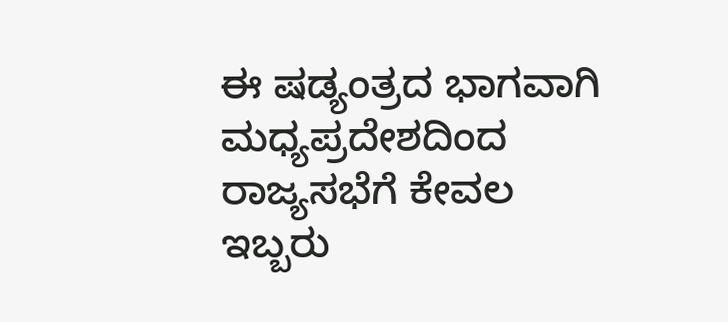ಈ ಷಡ್ಯಂತ್ರದ ಭಾಗವಾಗಿ ಮಧ್ಯಪ್ರದೇಶದಿಂದ ರಾಜ್ಯಸಭೆಗೆ ಕೇವಲ ಇಬ್ಬರು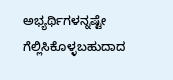ಅಭ್ಯರ್ಥಿಗಳನ್ನಷ್ಟೇ ಗೆಲ್ಲಿಸಿಕೊಳ್ಳಬಹುದಾದ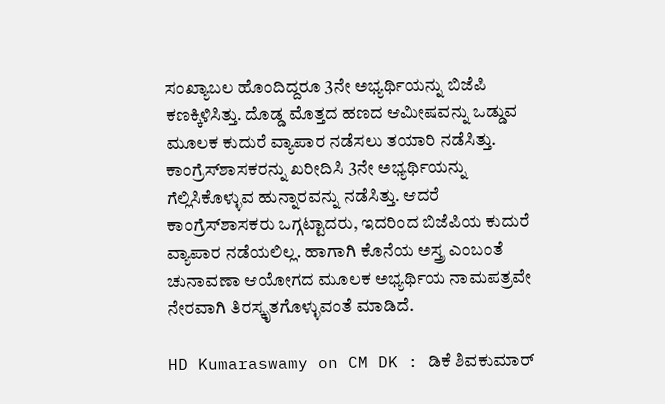ಸಂಖ್ಯಾಬಲ ಹೊಂದಿದ್ದರೂ 3ನೇ ಅಭ್ಯರ್ಥಿಯನ್ನು ಬಿಜೆಪಿ ಕಣಕ್ಕಿಳಿಸಿತ್ತು. ದೊಡ್ಡ ಮೊತ್ತದ ಹಣದ ಆಮೀಷವನ್ನು ಒಡ್ಡುವ ಮೂಲಕ ಕುದುರೆ ವ್ಯಾಪಾರ ನಡೆಸಲು ತಯಾರಿ ನಡೆಸಿತ್ತು. ಕಾಂಗ್ರೆಸ್‌ಶಾಸಕರನ್ನು ಖರೀದಿಸಿ 3ನೇ ಅಭ್ಯರ್ಥಿಯನ್ನು ಗೆಲ್ಲಿಸಿಕೊಳ್ಳುವ ಹುನ್ನಾರವನ್ನು ನಡೆಸಿತ್ತು. ಆದರೆ ಕಾಂಗ್ರೆಸ್‌ಶಾಸಕರು ಒಗ್ಗಟ್ಟಾದರು, ಇದರಿಂದ ಬಿಜೆಪಿಯ ಕುದುರೆ ವ್ಯಾಪಾರ ನಡೆಯಲಿಲ್ಲ. ಹಾಗಾಗಿ ಕೊನೆಯ ಅಸ್ತ್ರ ಎಂಬಂತೆ ಚುನಾವಣಾ ಆಯೋಗದ ಮೂಲಕ ಅಭ್ಯರ್ಥಿಯ ನಾಮಪತ್ರವೇ ನೇರವಾಗಿ ತಿರಸ್ಕೃತಗೊಳ್ಳುವಂತೆ ಮಾಡಿದೆ.

HD Kumaraswamy on CM DK : ಡಿಕೆ ಶಿವಕುಮಾರ್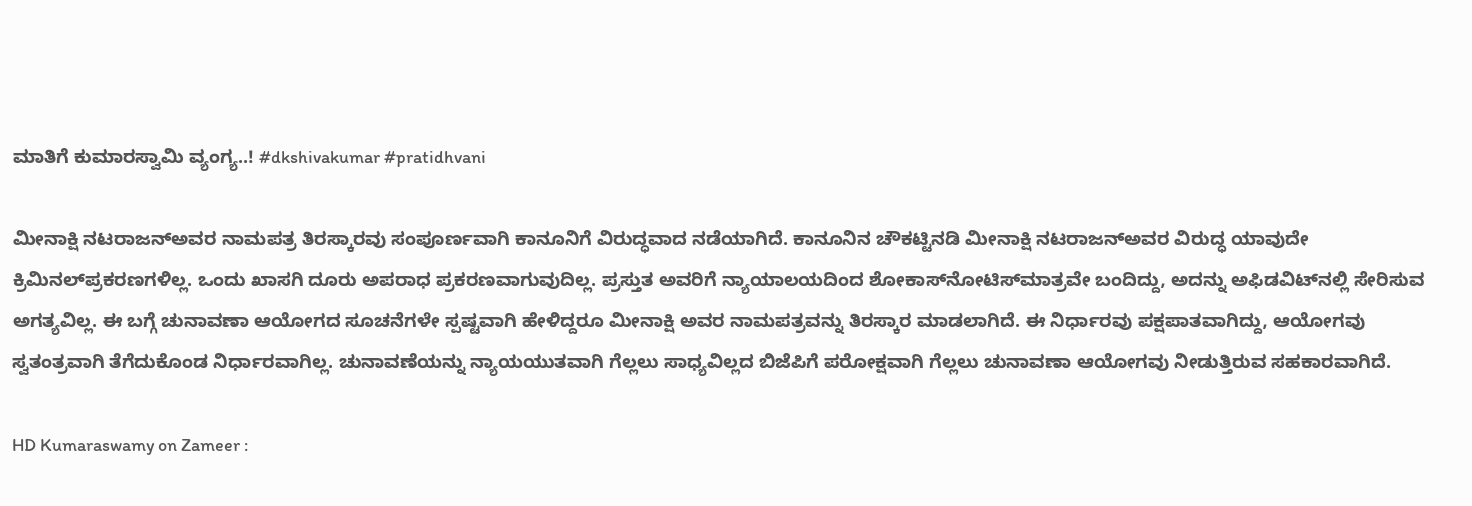ಮಾತಿಗೆ ಕುಮಾರಸ್ವಾಮಿ ವ್ಯಂಗ್ಯ..! #dkshivakumar #pratidhvani

ಮೀನಾಕ್ಷಿ ನಟರಾಜನ್‌ಅವರ ನಾಮಪತ್ರ ತಿರಸ್ಕಾರವು ಸಂಪೂರ್ಣವಾಗಿ ಕಾನೂನಿಗೆ ವಿರುದ್ಧವಾದ ನಡೆಯಾಗಿದೆ. ಕಾನೂನಿನ ಚೌಕಟ್ಟಿನಡಿ ಮೀನಾಕ್ಷಿ ನಟರಾಜನ್‌ಅವರ ವಿರುದ್ಧ ಯಾವುದೇ ಕ್ರಿಮಿನಲ್‌ಪ್ರಕರಣಗಳಿಲ್ಲ. ಒಂದು ಖಾಸಗಿ ದೂರು ಅಪರಾಧ ಪ್ರಕರಣವಾಗುವುದಿಲ್ಲ. ಪ್ರಸ್ತುತ ಅವರಿಗೆ ನ್ಯಾಯಾಲಯದಿಂದ ಶೋಕಾಸ್‌ನೋಟಿಸ್‌ಮಾತ್ರವೇ ಬಂದಿದ್ದು, ಅದನ್ನು ಅಫಿಡವಿಟ್‌ನಲ್ಲಿ ಸೇರಿಸುವ ಅಗತ್ಯವಿಲ್ಲ. ಈ ಬಗ್ಗೆ ಚುನಾವಣಾ ಆಯೋಗದ ಸೂಚನೆಗಳೇ ಸ್ಪಷ್ಟವಾಗಿ ಹೇಳಿದ್ದರೂ ಮೀನಾಕ್ಷಿ ಅವರ ನಾಮಪತ್ರವನ್ನು ತಿರಸ್ಕಾರ ಮಾಡಲಾಗಿದೆ. ಈ ನಿರ್ಧಾರವು ಪಕ್ಷಪಾತವಾಗಿದ್ದು, ಆಯೋಗವು ಸ್ವತಂತ್ರವಾಗಿ ತೆಗೆದುಕೊಂಡ ನಿರ್ಧಾರವಾಗಿಲ್ಲ. ಚುನಾವಣೆಯನ್ನು ನ್ಯಾಯಯುತವಾಗಿ ಗೆಲ್ಲಲು ಸಾಧ್ಯವಿಲ್ಲದ ಬಿಜೆಪಿಗೆ ಪರೋಕ್ಷವಾಗಿ ಗೆಲ್ಲಲು ಚುನಾವಣಾ ಆಯೋಗವು ನೀಡುತ್ತಿರುವ ಸಹಕಾರವಾಗಿದೆ.

HD Kumaraswamy on Zameer :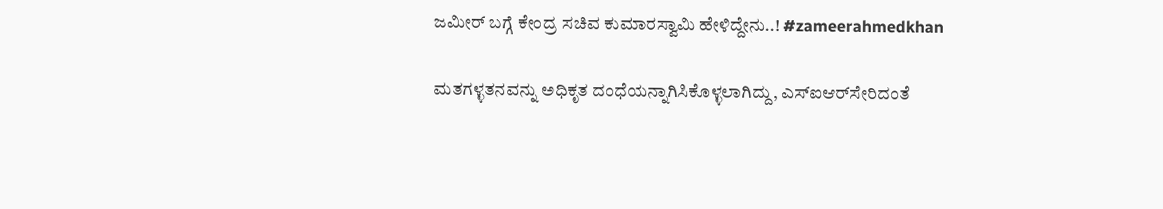ಜಮೀರ್‌ ಬಗ್ಗೆ ಕೇಂದ್ರ ಸಚಿವ ಕುಮಾರಸ್ವಾಮಿ ಹೇಳಿದ್ದೇನು..! #zameerahmedkhan

ಮತಗಳ್ಳತನವನ್ನು ಅಧಿಕೃತ ದಂಧೆಯನ್ನಾಗಿಸಿಕೊಳ್ಳಲಾಗಿದ್ದು, ಎಸ್‌ಐಆರ್‌ಸೇರಿದಂತೆ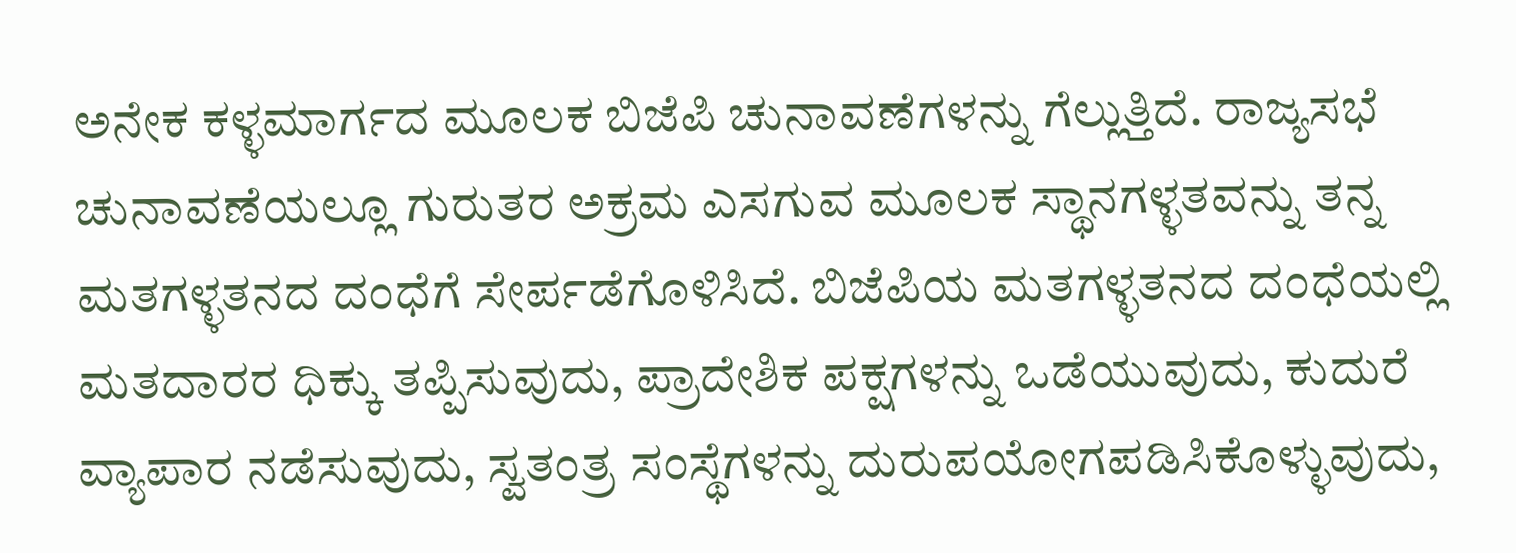ಅನೇಕ ಕಳ್ಳಮಾರ್ಗದ ಮೂಲಕ ಬಿಜೆಪಿ ಚುನಾವಣೆಗಳನ್ನು ಗೆಲ್ಲುತ್ತಿದೆ. ರಾಜ್ಯಸಭೆ ಚುನಾವಣೆಯಲ್ಲೂ ಗುರುತರ ಅಕ್ರಮ ಎಸಗುವ ಮೂಲಕ ಸ್ಥಾನಗಳ್ಳತವನ್ನು ತನ್ನ ಮತಗಳ್ಳತನದ ದಂಧೆಗೆ ಸೇರ್ಪಡೆಗೊಳಿಸಿದೆ. ಬಿಜೆಪಿಯ ಮತಗಳ್ಳತನದ ದಂಧೆಯಲ್ಲಿ ಮತದಾರರ ಧಿಕ್ಕು ತಪ್ಪಿಸುವುದು, ಪ್ರಾದೇಶಿಕ ಪಕ್ಷಗಳನ್ನು ಒಡೆಯುವುದು, ಕುದುರೆ ವ್ಯಾಪಾರ ನಡೆಸುವುದು, ಸ್ವತಂತ್ರ ಸಂಸ್ಥೆಗಳನ್ನು ದುರುಪಯೋಗಪಡಿಸಿಕೊಳ್ಳುವುದು,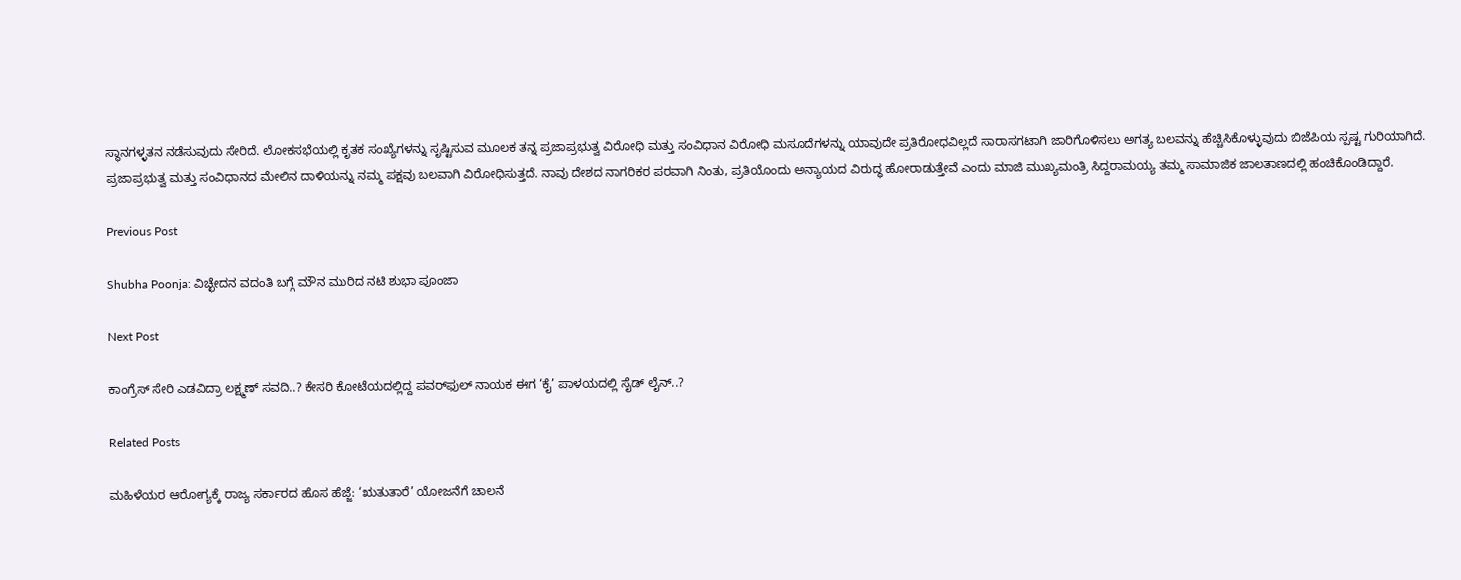ಸ್ಥಾನಗಳ್ಳತನ ನಡೆಸುವುದು ಸೇರಿದೆ. ಲೋಕಸಭೆಯಲ್ಲಿ ಕೃತಕ ಸಂಖ್ಯೆಗಳನ್ನು ಸೃಷ್ಟಿಸುವ ಮೂಲಕ ತನ್ನ ಪ್ರಜಾಪ್ರಭುತ್ವ ವಿರೋಧಿ ಮತ್ತು ಸಂವಿಧಾನ ವಿರೋಧಿ ಮಸೂದೆಗಳನ್ನು ಯಾವುದೇ ಪ್ರತಿರೋಧವಿಲ್ಲದೆ ಸಾರಾಸಗಟಾಗಿ ಜಾರಿಗೊಳಿಸಲು ಅಗತ್ಯ ಬಲವನ್ನು ಹೆಚ್ಚಿಸಿಕೊಳ್ಳುವುದು ಬಿಜೆಪಿಯ ಸ್ಪಷ್ಟ ಗುರಿಯಾಗಿದೆ. ಪ್ರಜಾಪ್ರಭುತ್ವ ಮತ್ತು ಸಂವಿಧಾನದ ಮೇಲಿನ ದಾಳಿಯನ್ನು ನಮ್ಮ ಪಕ್ಷವು ಬಲವಾಗಿ ವಿರೋಧಿಸುತ್ತದೆ. ನಾವು ದೇಶದ ನಾಗರಿಕರ ಪರವಾಗಿ ನಿಂತು, ಪ್ರತಿಯೊಂದು ಅನ್ಯಾಯದ ವಿರುದ್ಧ ಹೋರಾಡುತ್ತೇವೆ ಎಂದು ಮಾಜಿ ಮುಖ್ಯಮಂತ್ರಿ ಸಿದ್ದರಾಮಯ್ಯ ತಮ್ಮ ಸಾಮಾಜಿಕ ಜಾಲತಾಣದಲ್ಲಿ ಹಂಚಿಕೊಂಡಿದ್ದಾರೆ.

Previous Post

Shubha Poonja: ವಿಚ್ಛೇದನ ವದಂತಿ ಬಗ್ಗೆ ಮೌನ ಮುರಿದ ನಟಿ ಶುಭಾ ಪೂಂಜಾ

Next Post

ಕಾಂಗ್ರೆಸ್ ಸೇರಿ ಎಡವಿದ್ರಾ ಲಕ್ಷ್ಮಣ್ ಸವದಿ..? ಕೇಸರಿ ಕೋಟೆಯದಲ್ಲಿದ್ದ ಪವರ್‌ಫುಲ್ ನಾಯಕ ಈಗ ‘ಕೈ’ ಪಾಳಯದಲ್ಲಿ ಸೈಡ್ ಲೈನ್..?

Related Posts

ಮಹಿಳೆಯರ ಆರೋಗ್ಯಕ್ಕೆ ರಾಜ್ಯ ಸರ್ಕಾರದ ಹೊಸ ಹೆಜ್ಜೆ: ‘ಋತುತಾರೆ’ ಯೋಜನೆಗೆ ಚಾಲನೆ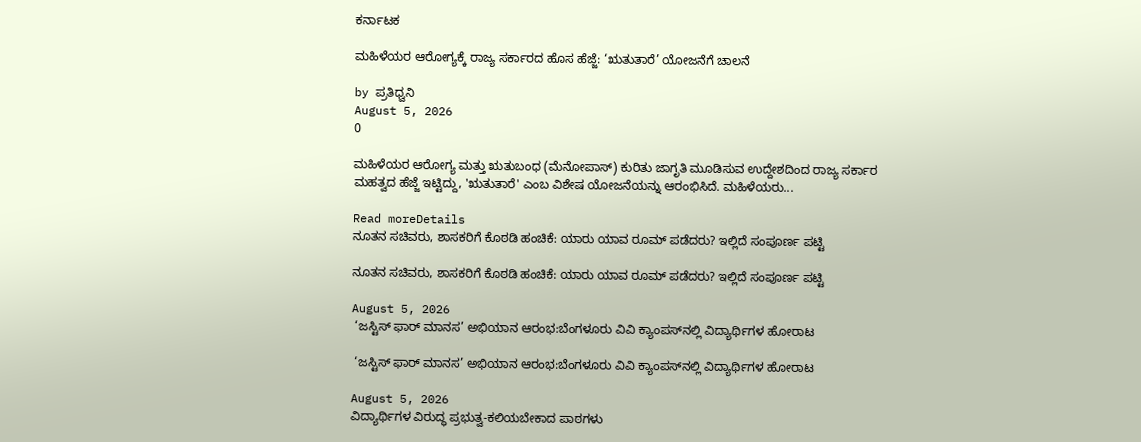ಕರ್ನಾಟಕ

ಮಹಿಳೆಯರ ಆರೋಗ್ಯಕ್ಕೆ ರಾಜ್ಯ ಸರ್ಕಾರದ ಹೊಸ ಹೆಜ್ಜೆ: ‘ಋತುತಾರೆ’ ಯೋಜನೆಗೆ ಚಾಲನೆ

by ಪ್ರತಿಧ್ವನಿ
August 5, 2026
0

ಮಹಿಳೆಯರ ಆರೋಗ್ಯ ಮತ್ತು ಋತುಬಂಧ (ಮೆನೋಪಾಸ್) ಕುರಿತು ಜಾಗೃತಿ ಮೂಡಿಸುವ ಉದ್ದೇಶದಿಂದ ರಾಜ್ಯ ಸರ್ಕಾರ ಮಹತ್ವದ ಹೆಜ್ಜೆ ಇಟ್ಟಿದ್ದು, 'ಋತುತಾರೆ' ಎಂಬ ವಿಶೇಷ ಯೋಜನೆಯನ್ನು ಆರಂಭಿಸಿದೆ. ಮಹಿಳೆಯರು...

Read moreDetails
ನೂತನ ಸಚಿವರು, ಶಾಸಕರಿಗೆ ಕೊಠಡಿ ಹಂಚಿಕೆ: ಯಾರು ಯಾವ ರೂಮ್ ಪಡೆದರು? ಇಲ್ಲಿದೆ ಸಂಪೂರ್ಣ ಪಟ್ಟಿ

ನೂತನ ಸಚಿವರು, ಶಾಸಕರಿಗೆ ಕೊಠಡಿ ಹಂಚಿಕೆ: ಯಾರು ಯಾವ ರೂಮ್ ಪಡೆದರು? ಇಲ್ಲಿದೆ ಸಂಪೂರ್ಣ ಪಟ್ಟಿ

August 5, 2026
 ‘ಜಸ್ಟಿಸ್ ಫಾರ್ ಮಾನಸ’ ಅಭಿಯಾನ ಆರಂಭ:ಬೆಂಗಳೂರು ವಿವಿ ಕ್ಯಾಂಪಸ್‌ನಲ್ಲಿ ವಿದ್ಯಾರ್ಥಿಗಳ ಹೋರಾಟ

 ‘ಜಸ್ಟಿಸ್ ಫಾರ್ ಮಾನಸ’ ಅಭಿಯಾನ ಆರಂಭ:ಬೆಂಗಳೂರು ವಿವಿ ಕ್ಯಾಂಪಸ್‌ನಲ್ಲಿ ವಿದ್ಯಾರ್ಥಿಗಳ ಹೋರಾಟ

August 5, 2026
ವಿದ್ಯಾರ್ಥಿಗಳ ವಿರುದ್ಧ ಪ್ರಭುತ್ವ-ಕಲಿಯಬೇಕಾದ ಪಾಠಗಳು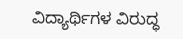ವಿದ್ಯಾರ್ಥಿಗಳ ವಿರುದ್ಧ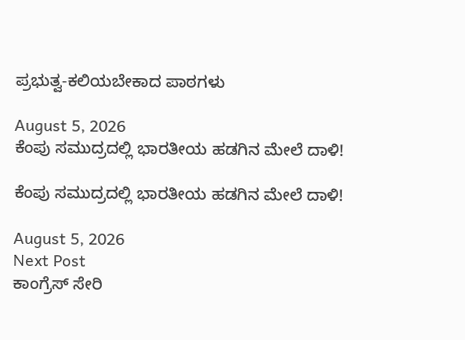ಪ್ರಭುತ್ವ-ಕಲಿಯಬೇಕಾದ ಪಾಠಗಳು

August 5, 2026
ಕೆಂಪು ಸಮುದ್ರದಲ್ಲಿ ಭಾರತೀಯ ಹಡಗಿನ ಮೇಲೆ ದಾಳಿ!

ಕೆಂಪು ಸಮುದ್ರದಲ್ಲಿ ಭಾರತೀಯ ಹಡಗಿನ ಮೇಲೆ ದಾಳಿ!

August 5, 2026
Next Post
ಕಾಂಗ್ರೆಸ್ ಸೇರಿ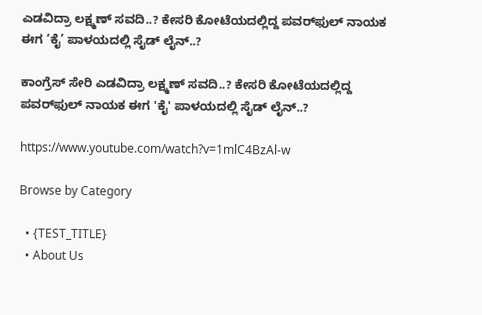ಎಡವಿದ್ರಾ ಲಕ್ಷ್ಮಣ್ ಸವದಿ..? ಕೇಸರಿ ಕೋಟೆಯದಲ್ಲಿದ್ದ ಪವರ್‌ಫುಲ್ ನಾಯಕ ಈಗ ‘ಕೈ’ ಪಾಳಯದಲ್ಲಿ ಸೈಡ್ ಲೈನ್..?

ಕಾಂಗ್ರೆಸ್ ಸೇರಿ ಎಡವಿದ್ರಾ ಲಕ್ಷ್ಮಣ್ ಸವದಿ..? ಕೇಸರಿ ಕೋಟೆಯದಲ್ಲಿದ್ದ ಪವರ್‌ಫುಲ್ ನಾಯಕ ಈಗ 'ಕೈ' ಪಾಳಯದಲ್ಲಿ ಸೈಡ್ ಲೈನ್..?

https://www.youtube.com/watch?v=1mlC4BzAl-w

Browse by Category

  • {TEST_TITLE}
  • About Us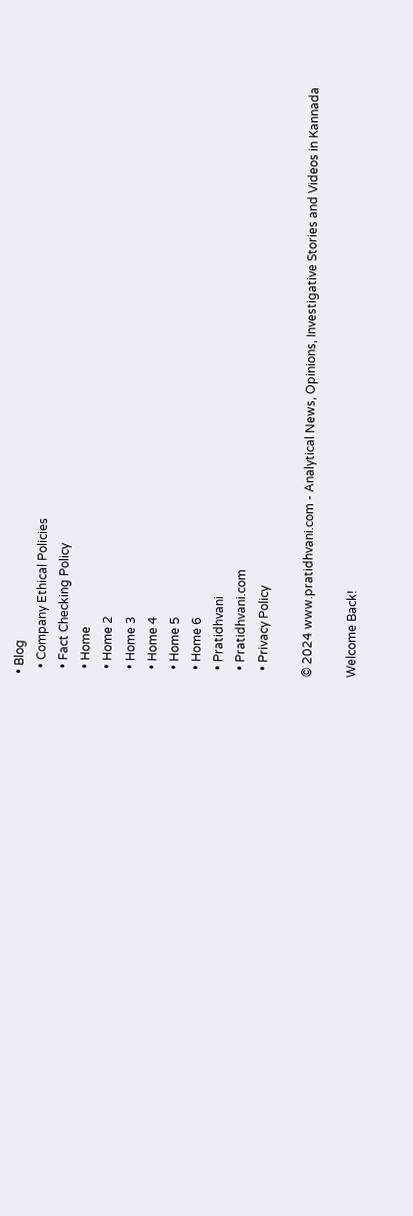• Blog
  • Company Ethical Policies
  • Fact Checking Policy
  • Home
  • Home 2
  • Home 3
  • Home 4
  • Home 5
  • Home 6
  • Pratidhvani
  • Pratidhvani.com
  • Privacy Policy

© 2024 www.pratidhvani.com - Analytical News, Opinions, Investigative Stories and Videos in Kannada

Welcome Back!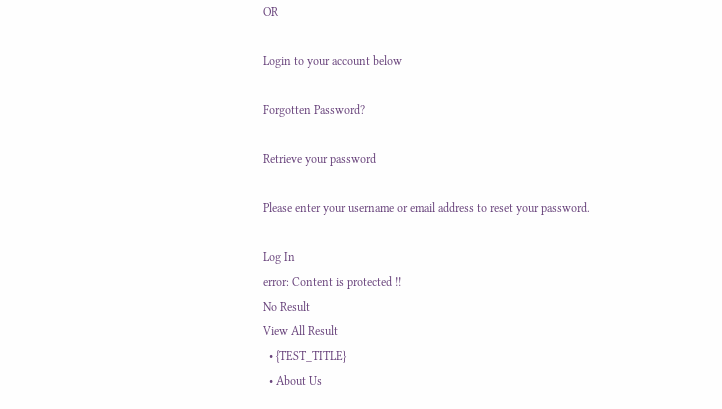OR

Login to your account below

Forgotten Password?

Retrieve your password

Please enter your username or email address to reset your password.

Log In
error: Content is protected !!
No Result
View All Result
  • {TEST_TITLE}
  • About Us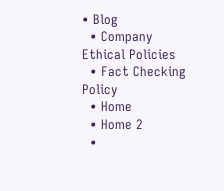• Blog
  • Company Ethical Policies
  • Fact Checking Policy
  • Home
  • Home 2
  •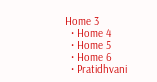Home 3
  • Home 4
  • Home 5
  • Home 6
  • Pratidhvani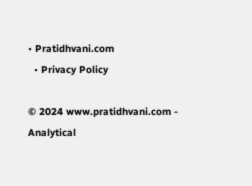• Pratidhvani.com
  • Privacy Policy

© 2024 www.pratidhvani.com - Analytical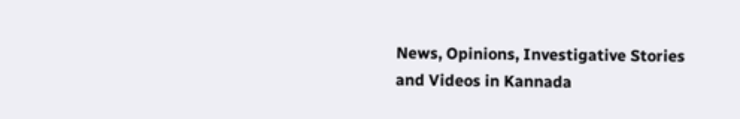News, Opinions, Investigative Stories and Videos in Kannada